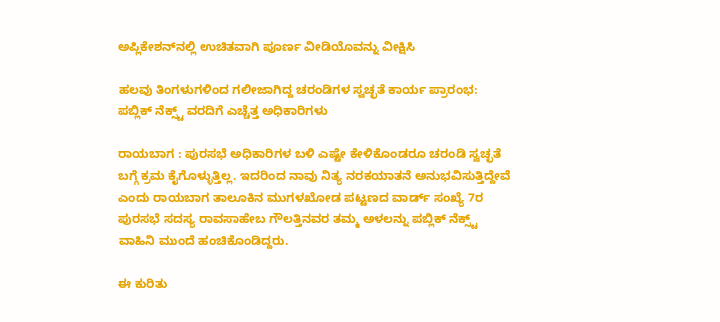ಅಪ್ಲಿಕೇಶನ್‌ನಲ್ಲಿ ಉಚಿತವಾಗಿ ಪೂರ್ಣ ವೀಡಿಯೊವನ್ನು ವೀಕ್ಷಿಸಿ

ಹಲವು ತಿಂಗಳುಗಳಿಂದ ಗಲೀಜಾಗಿದ್ದ ಚರಂಡಿಗಳ ಸ್ವಚ್ಛತೆ ಕಾರ್ಯ ಪ್ರಾರಂಭ: ಪಬ್ಲಿಕ್ ನೆಕ್ಸ್ಟ್ ವರದಿಗೆ ಎಚ್ಚೆತ್ತ ಅಧಿಕಾರಿಗಳು

ರಾಯಬಾಗ : ಪುರಸಭೆ ಅಧಿಕಾರಿಗಳ ಬಳಿ ಎಷ್ಟೇ ಕೇಳಿಕೊಂಡರೂ ಚರಂಡಿ ಸ್ವಚ್ಛತೆ ಬಗ್ಗೆ ಕ್ರಮ ಕೈಗೊಳ್ಳುತ್ತಿಲ್ಲ. ಇದರಿಂದ ನಾವು ನಿತ್ಯ ನರಕಯಾತನೆ ಅನುಭವಿಸುತ್ತಿದ್ದೇವೆ ಎಂದು ರಾಯಬಾಗ ತಾಲೂಕಿನ ಮುಗಳಖೋಡ ಪಟ್ಟಣದ ವಾರ್ಡ್ ಸಂಖ್ಯೆ 7ರ ಪುರಸಭೆ ಸದಸ್ಯ ರಾವಸಾಹೇಬ ಗೌಲತ್ತಿನವರ ತಮ್ಮ ಅಳಲನ್ನು ಪಬ್ಲಿಕ್ ನೆಕ್ಸ್ಟ್ ವಾಹಿನಿ ಮುಂದೆ ಹಂಚಿಕೊಂಡಿದ್ದರು.

ಈ ಕುರಿತು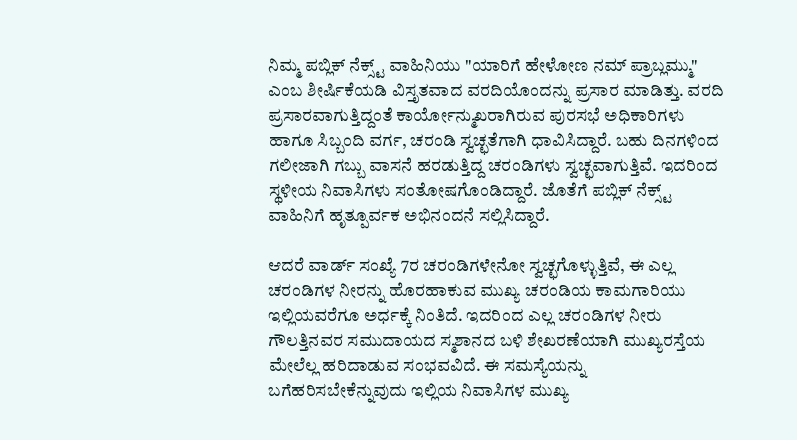ನಿಮ್ಮ ಪಬ್ಲಿಕ್ ನೆಕ್ಸ್ಟ್ ವಾಹಿನಿಯು "ಯಾರಿಗೆ ಹೇಳೋಣ ನಮ್ ಪ್ರಾಬ್ಲಮ್ಮು" ಎಂಬ ಶೀರ್ಷಿಕೆಯಡಿ ವಿಸ್ತೃತವಾದ ವರದಿಯೊಂದನ್ನು ಪ್ರಸಾರ ಮಾಡಿತ್ತು. ವರದಿ ಪ್ರಸಾರವಾಗುತ್ತಿದ್ದಂತೆ ಕಾರ್ಯೋನ್ಮುಖರಾಗಿರುವ ಪುರಸಭೆ ಅಧಿಕಾರಿಗಳು ಹಾಗೂ ಸಿಬ್ಬಂದಿ ವರ್ಗ, ಚರಂಡಿ ಸ್ವಚ್ಛತೆಗಾಗಿ ಧಾವಿಸಿದ್ದಾರೆ. ಬಹು ದಿನಗಳಿಂದ ಗಲೀಜಾಗಿ ಗಬ್ಬು ವಾಸನೆ ಹರಡುತ್ತಿದ್ದ ಚರಂಡಿಗಳು ಸ್ವಚ್ಛವಾಗುತ್ತಿವೆ. ಇದರಿಂದ ಸ್ಥಳೀಯ ನಿವಾಸಿಗಳು ಸಂತೋಷಗೊಂಡಿದ್ದಾರೆ. ಜೊತೆಗೆ ಪಬ್ಲಿಕ್ ನೆಕ್ಸ್ಟ್ ವಾಹಿನಿಗೆ ಹೃತ್ಪೂರ್ವಕ ಅಭಿನಂದನೆ ಸಲ್ಲಿಸಿದ್ದಾರೆ.

ಆದರೆ ವಾರ್ಡ್ ಸಂಖ್ಯೆ 7ರ ಚರಂಡಿಗಳೇನೋ ಸ್ವಚ್ಛಗೊಳ್ಳುತ್ತಿವೆ, ಈ ಎಲ್ಲ ಚರಂಡಿಗಳ ನೀರನ್ನು ಹೊರಹಾಕುವ ಮುಖ್ಯ ಚರಂಡಿಯ ಕಾಮಗಾರಿಯು ಇಲ್ಲಿಯವರೆಗೂ ಅರ್ಧಕ್ಕೆ ನಿಂತಿದೆ. ಇದರಿಂದ ಎಲ್ಲ ಚರಂಡಿಗಳ ನೀರು ಗೌಲತ್ತಿನವರ ಸಮುದಾಯದ ಸ್ಮಶಾನದ ಬಳಿ ಶೇಖರಣೆಯಾಗಿ ಮುಖ್ಯರಸ್ತೆಯ ಮೇಲೆಲ್ಲ ಹರಿದಾಡುವ ಸಂಭವವಿದೆ. ಈ ಸಮಸ್ಯೆಯನ್ನು ಬಗೆಹರಿಸಬೇಕೆನ್ನುವುದು ಇಲ್ಲಿಯ ನಿವಾಸಿಗಳ ಮುಖ್ಯ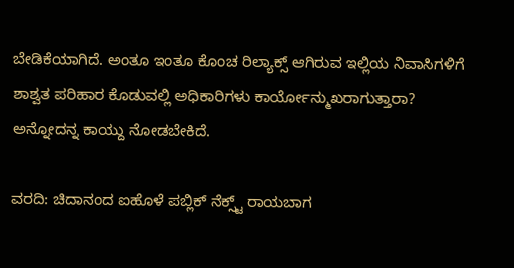ಬೇಡಿಕೆಯಾಗಿದೆ. ಅಂತೂ ಇಂತೂ ಕೊಂಚ ರಿಲ್ಯಾಕ್ಸ್ ಆಗಿರುವ ಇಲ್ಲಿಯ ನಿವಾಸಿಗಳಿಗೆ ಶಾಶ್ವತ ಪರಿಹಾರ ಕೊಡುವಲ್ಲಿ ಅಧಿಕಾರಿಗಳು ಕಾರ್ಯೋನ್ಮುಖರಾಗುತ್ತಾರಾ? ಅನ್ನೋದನ್ನ ಕಾಯ್ದು ನೋಡಬೇಕಿದೆ.

ವರದಿ: ಚಿದಾನಂದ ಐಹೊಳೆ ಪಬ್ಲಿಕ್ ನೆಕ್ಸ್ಟ್ ರಾಯಬಾಗ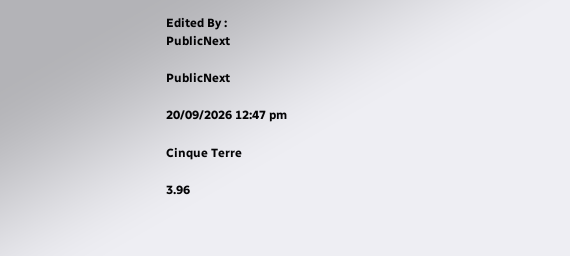Edited By :
PublicNext

PublicNext

20/09/2026 12:47 pm

Cinque Terre

3.96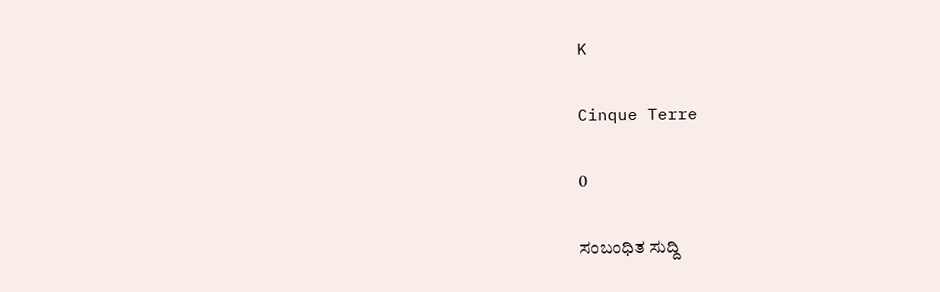K

Cinque Terre

0

ಸಂಬಂಧಿತ ಸುದ್ದಿ